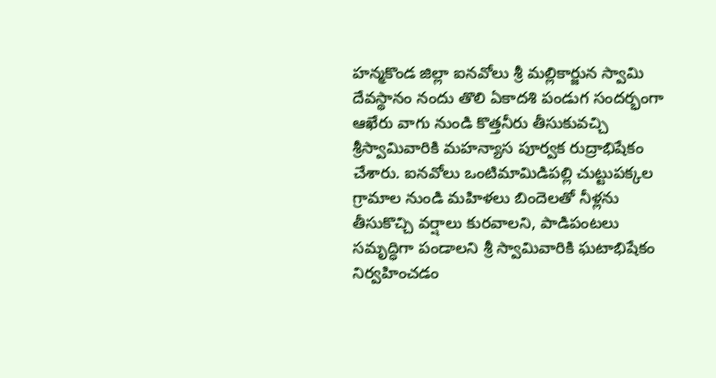హన్మకొండ జిల్లా ఐనవోలు శ్రీ మల్లికార్జున స్వామి దేవస్థానం నందు తొలి ఏకాదశి పండుగ సందర్భంగా ఆఖేరు వాగు నుండి కొత్తనీరు తీసుకువచ్చి శ్రీస్వామివారికి మహన్యాస పూర్వక రుద్రాభిషేకం చేశారు. ఐనవోలు ఒంటిమామిడిపల్లి చుట్టుపక్కల గ్రామాల నుండి మహిళలు బిందెలతో నీళ్లను తీసుకొచ్చి వర్షాలు కురవాలని, పాడిపంటలు సమృద్ధిగా పండాలని శ్రీ స్వామివారికి ఘటాభిషేకం నిర్వహించడం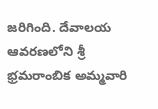జరిగింది. దేవాలయ ఆవరణలోని శ్రీ భ్రమరాంబిక అమ్మవారి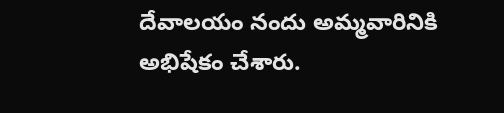దేవాలయం నందు అమ్మవారినికి అభిషేకం చేశారు.